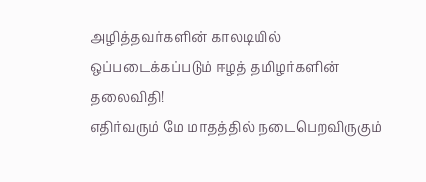அழித்தவர்களின் காலடியில் ஒப்படைக்கப்படும் ஈழத் தமிழர்களின் தலைவிதி!
எதிர்வரும் மே மாதத்தில் நடைபெறவிருகும்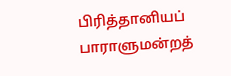பிரித்தானியப் பாராளுமன்றத்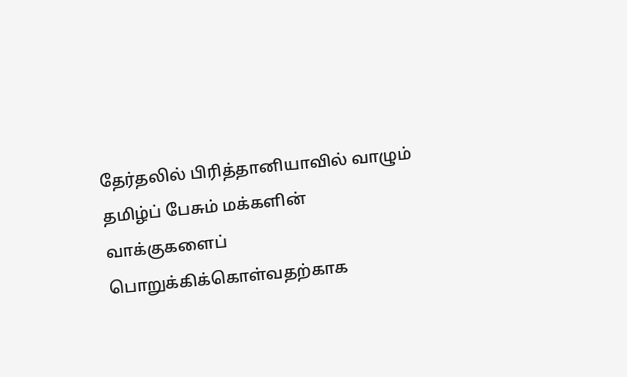தேர்தலில் பிரித்தானியாவில் வாழும் தமிழ்ப் பேசும் மக்களின் வாக்குகளைப் பொறுக்கிக்கொள்வதற்காக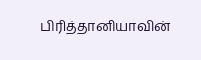பிரித்தானியாவின்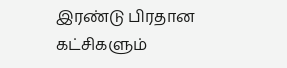இரண்டு பிரதான கட்சிகளும்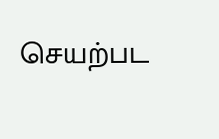செயற்பட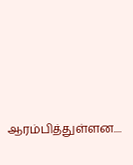ஆரம்பித்துள்ளன....